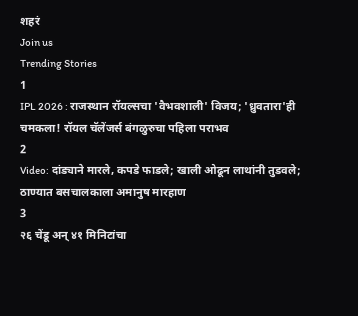शहरं
Join us
Trending Stories
1
IPL 2026 : राजस्थान रॉयल्सचा 'वैभवशाली' विजय; 'ध्रुवतारा'ही चमकला! रॉयल चॅलेंजर्स बंगळुरुचा पहिला पराभव
2
Video: दांड्याने मारले, कपडे फाडले; खाली ओढून लाथांनी तुडवले; ठाण्यात बसचालकाला अमानुष मारहाण
3
२६ चेंडू अन् ४१ मिनिटांचा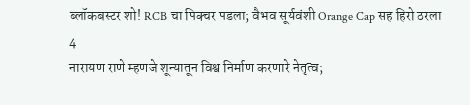ब्लॉकबस्टर शो! RCB चा पिक्चर पडला; वैभव सूर्यवंशी Orange Cap सह हिरो ठरला
4
नारायण राणे म्हणजे शून्यातून विश्व निर्माण करणारे नेतृत्व;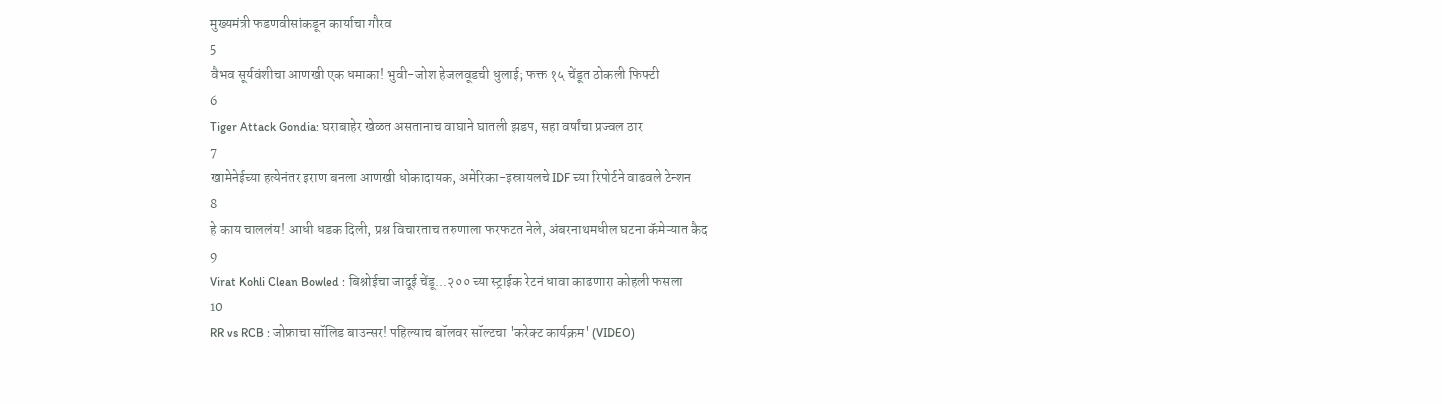मुख्यमंत्री फडणवीसांकडून कार्याचा गौरव
5
वैभव सूर्यवंशीचा आणखी एक धमाका! भुवी-जोश हेजलवूडची धुलाई; फक्त १५ चेंडूत ठोकली फिफ्टी
6
Tiger Attack Gondia: घराबाहेर खेळत असतानाच वाघाने घातली झडप, सहा वर्षांचा प्रज्वल ठार
7
खामेनेईच्या हत्येनंतर इराण बनला आणखी धोकादायक, अमेरिका-इस्रायलचे IDF च्या रिपोर्टने वाढवले टेन्शन
8
हे काय चाललंय! आधी धडक दिली, प्रश्न विचारताच तरुणाला फरफटत नेले, अंबरनाथमधील घटना कॅमेऱ्यात कैद
9
Virat Kohli Clean Bowled : बिश्नोईचा जादूई चेंडू...२०० च्या स्ट्राईक रेटनं धावा काढणारा कोहली फसला
10
RR vs RCB : जोफ्राचा सॉलिड बाउन्सर! पहिल्याच बॉलवर सॉल्टचा 'करेक्ट कार्यक्रम' (VIDEO)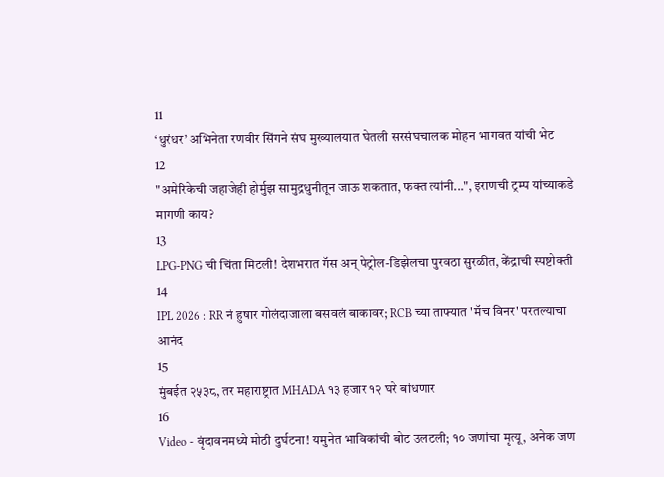11
‘धुरंधर’ अभिनेता रणवीर सिंगने संघ मुख्यालयात घेतली सरसंघचालक मोहन भागवत यांची भेट
12
"अमेरिकेची जहाजेही होर्मुझ सामुद्रधुनीतून जाऊ शकतात, फक्त त्यांनी...", इराणची ट्रम्प यांच्याकडे मागणी काय?
13
LPG-PNG ची चिंता मिटली! देशभरात गॅस अन् पेट्रोल-डिझेलचा पुरवठा सुरळीत, केंद्राची स्पष्टोक्ती
14
IPL 2026 : RR नं हुषार गोलंदाजाला बसवलं बाकावर; RCB च्या ताफ्यात 'मॅच विनर' परतल्याचा आनंद
15
मुंबईत २५३८, तर महाराष्ट्रात MHADA १३ हजार १२ घरे बांधणार
16
Video - वृंदावनमध्ये मोठी दुर्घटना! यमुनेत भाविकांची बोट उलटली; १० जणांचा मृत्यू, अनेक जण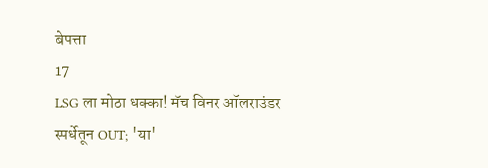बेपत्ता
17
LSG ला मोठा धक्का! मॅच विनर ऑलराउंडर स्पर्धेतून OUT; 'या'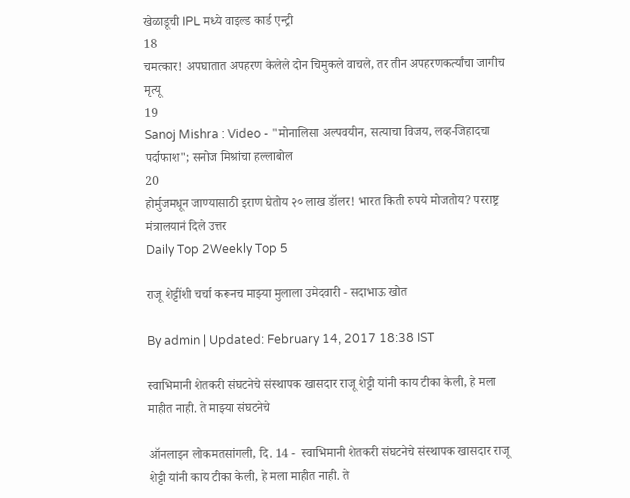खेळाडूची IPL मध्ये वाइल्ड कार्ड एन्ट्री
18
चमत्कार! अपघातात अपहरण केलेले दोन चिमुकले वाचले, तर तीन अपहरणकर्त्यांचा जागीच मृत्यू
19
Sanoj Mishra : Video - "मोनालिसा अल्पवयीन, सत्याचा विजय, लव्ह-जिहादचा पर्दाफाश"; सनोज मिश्रांचा हल्लाबोल
20
होर्मुजमधून जाण्यासाठी इराण घेतोय २० लाख डॉलर! भारत किती रुपये मोजतोय? परराष्ट्र मंत्रालयानं दिले उत्तर
Daily Top 2Weekly Top 5

राजू शेट्टींशी चर्चा करूनच माझ्या मुलाला उमेदवारी - सदाभाऊ खोत

By admin | Updated: February 14, 2017 18:38 IST

स्वाभिमानी शेतकरी संघटनेचे संस्थापक खासदार राजू शेट्टी यांनी काय टीका केली, हे मला माहीत नाही. ते माझ्या संघटनेचे

ऑनलाइन लोकमतसांगली, दि. 14 -  स्वाभिमानी शेतकरी संघटनेचे संस्थापक खासदार राजू शेट्टी यांनी काय टीका केली, हे मला माहीत नाही. ते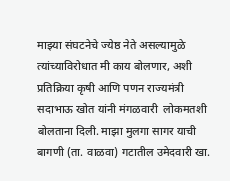माझ्या संघटनेचे ज्येष्ठ नेते असल्यामुळे त्यांच्याविरोधात मी काय बोलणार, अशी प्रतिक्रिया कृषी आणि पणन राज्यमंत्री सदाभाऊ खोत यांनी मंगळवारी  लोकमतशी बोलताना दिली. माझा मुलगा सागर याची बागणी (ता. वाळवा) गटातील उमेदवारी खा.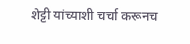शेट्टी यांच्याशी चर्चा करूनच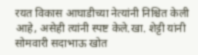रयत विकास आघाडीच्या नेत्यांनी निश्चित केली आहे, असेही त्यांनी स्पष्ट केले.खा. शेट्टी यांनी सोमवारी सदाभाऊ खोत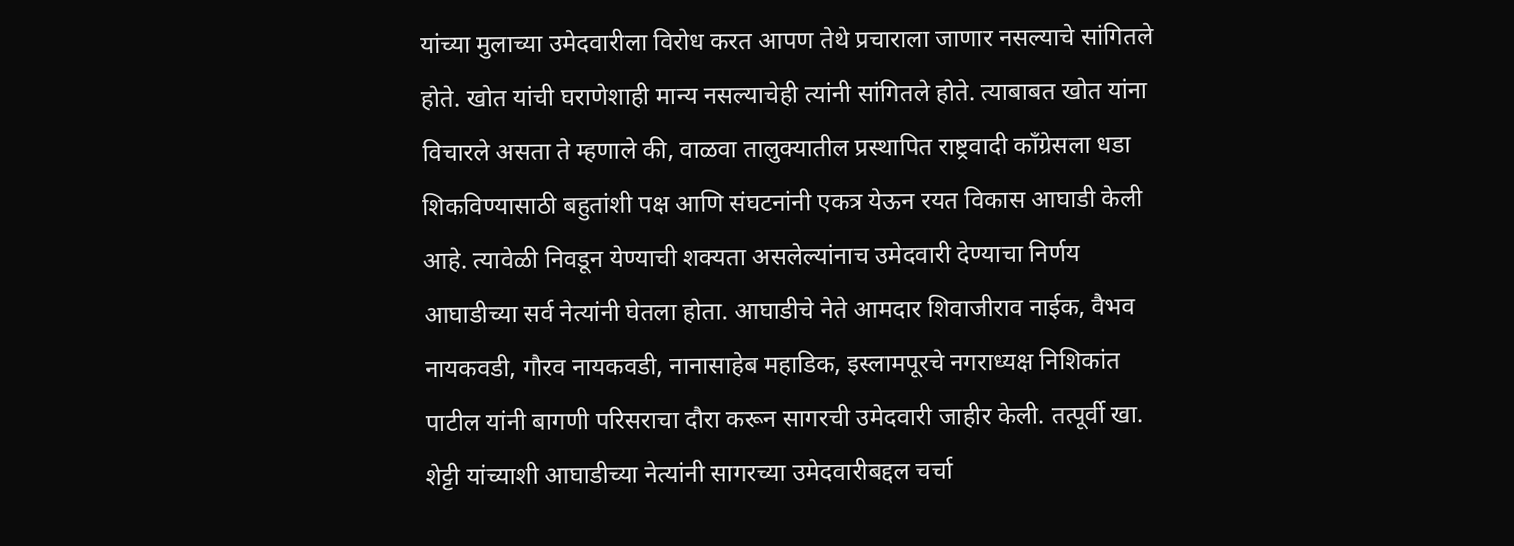यांच्या मुलाच्या उमेदवारीला विरोध करत आपण तेथे प्रचाराला जाणार नसल्याचे सांगितले होते. खोत यांची घराणेशाही मान्य नसल्याचेही त्यांनी सांगितले होते. त्याबाबत खोत यांना विचारले असता ते म्हणाले की, वाळवा तालुक्यातील प्रस्थापित राष्ट्रवादी काँग्रेसला धडा शिकविण्यासाठी बहुतांशी पक्ष आणि संघटनांनी एकत्र येऊन रयत विकास आघाडी केली आहे. त्यावेळी निवडून येण्याची शक्यता असलेल्यांनाच उमेदवारी देण्याचा निर्णय आघाडीच्या सर्व नेत्यांनी घेतला होता. आघाडीचे नेते आमदार शिवाजीराव नाईक, वैभव नायकवडी, गौरव नायकवडी, नानासाहेब महाडिक, इस्लामपूरचे नगराध्यक्ष निशिकांत पाटील यांनी बागणी परिसराचा दौरा करून सागरची उमेदवारी जाहीर केली. तत्पूर्वी खा. शेट्टी यांच्याशी आघाडीच्या नेत्यांनी सागरच्या उमेदवारीबद्दल चर्चा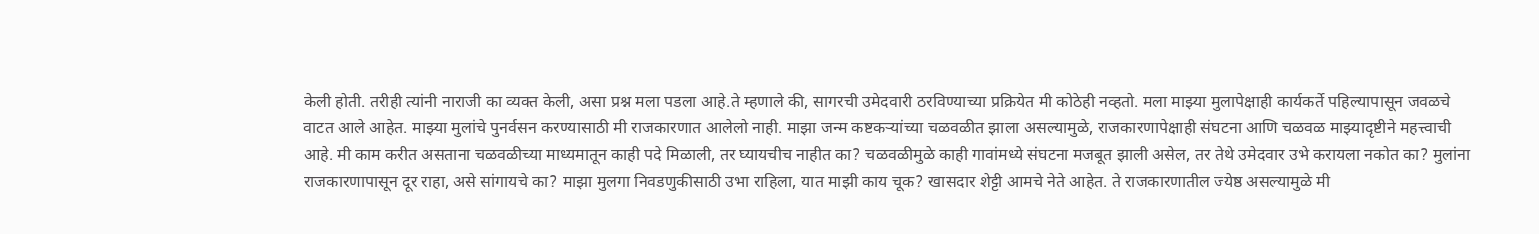केली होती. तरीही त्यांनी नाराजी का व्यक्त केली, असा प्रश्न मला पडला आहे.ते म्हणाले की, सागरची उमेदवारी ठरविण्याच्या प्रक्रियेत मी कोठेही नव्हतो. मला माझ्या मुलापेक्षाही कार्यकर्ते पहिल्यापासून जवळचे वाटत आले आहेत. माझ्या मुलांचे पुनर्वसन करण्यासाठी मी राजकारणात आलेलो नाही. माझा जन्म कष्टकऱ्यांच्या चळवळीत झाला असल्यामुळे, राजकारणापेक्षाही संघटना आणि चळवळ माझ्यादृष्टीने महत्त्वाची आहे. मी काम करीत असताना चळवळीच्या माध्यमातून काही पदे मिळाली, तर घ्यायचीच नाहीत का? चळवळीमुळे काही गावांमध्ये संघटना मजबूत झाली असेल, तर तेथे उमेदवार उभे करायला नकोत का? मुलांना राजकारणापासून दूर राहा, असे सांगायचे का? माझा मुलगा निवडणुकीसाठी उभा राहिला, यात माझी काय चूक? खासदार शेट्टी आमचे नेते आहेत. ते राजकारणातील ज्येष्ठ असल्यामुळे मी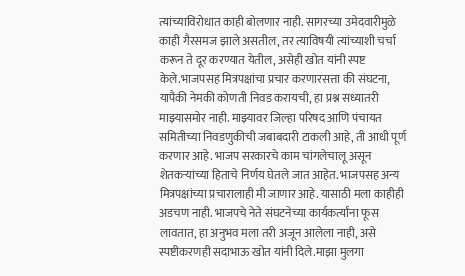त्यांच्याविरोधात काही बोलणार नाही. सागरच्या उमेदवारीमुळे काही गैरसमज झाले असतील, तर त्याविषयी त्यांच्याशी चर्चा करून ते दूर करण्यात येतील, असेही खोत यांनी स्पष्ट केले.भाजपसह मित्रपक्षांचा प्रचार करणारसत्ता की संघटना, यापैकी नेमकी कोणती निवड करायची, हा प्रश्न सध्यातरी माझ्यासमोर नाही. माझ्यावर जिल्हा परिषद आणि पंचायत समितीच्या निवडणुकीची जबाबदारी टाकली आहे, ती आधी पूर्ण करणार आहे. भाजप सरकारचे काम चांगलेचालू असून शेतकऱ्यांच्या हिताचे निर्णय घेतले जात आहेत. भाजपसह अन्य मित्रपक्षांच्या प्रचारालाही मी जाणार आहे. यासाठी मला काहीही अडचण नाही. भाजपचे नेते संघटनेच्या कार्यकर्त्यांना फूस लावतात, हा अनुभव मला तरी अजून आलेला नाही, असे स्पष्टीकरणही सदाभाऊ खोत यांनी दिले.माझा मुलगा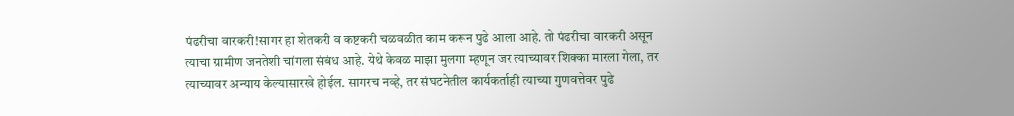पंढरीचा वारकरी!सागर हा शेतकरी व कष्टकरी चळवळीत काम करून पुढे आला आहे. तो पंढरीचा वारकरी असून त्याचा ग्रामीण जनतेशी चांगला संबंध आहे. येथे केवळ माझा मुलगा म्हणून जर त्याच्यावर शिक्का मारला गेला, तर त्याच्यावर अन्याय केल्यासारखे होईल. सागरच नव्हे, तर संघटनेतील कार्यकर्ताही त्याच्या गुणवत्तेवर पुढे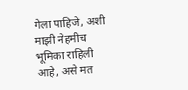गेला पाहिजे, अशी माझी नेहमीच भूमिका राहिली आहे, असे मत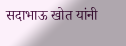सदाभाऊ खोत यांनी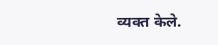व्यक्त केले.